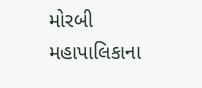મોરબી મહાપાલિકાના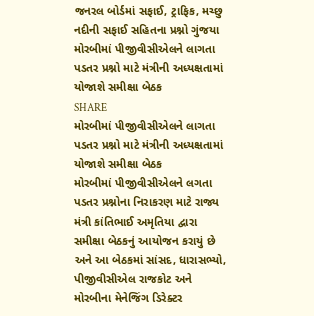જનરલ બોર્ડમાં સફાઈ, ટ્રાફિક, મચ્છુ નદીની સફાઈ સહિતના પ્રશ્નો ગુંજયા
મોરબીમાં પીજીવીસીએલને લાગતા પડતર પ્રશ્નો માટે મંત્રીની અધ્યક્ષતામાં યોજાશે સમીક્ષા બેઠક
SHARE
મોરબીમાં પીજીવીસીએલને લાગતા પડતર પ્રશ્નો માટે મંત્રીની અધ્યક્ષતામાં યોજાશે સમીક્ષા બેઠક
મોરબીમાં પીજીવીસીએલને લગતા પડતર પ્રશ્નોના નિરાકરણ માટે રાજ્ય મંત્રી કાંતિભાઈ અમૃતિયા દ્વારા સમીક્ષા બેઠકનું આયોજન કરાયું છે અને આ બેઠકમાં સાંસદ, ધારાસભ્યો, પીજીવીસીએલ રાજકોટ અને મોરબીના મેનેજિંગ ડિરેક્ટર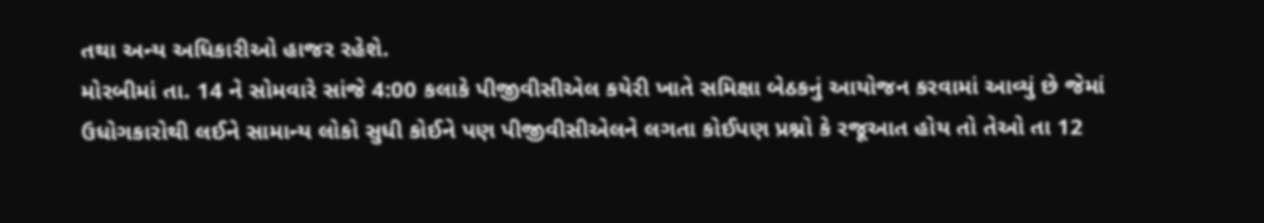તથા અન્ય અધિકારીઓ હાજર રહેશે.
મોરબીમાં તા. 14 ને સોમવારે સાંજે 4:00 કલાકે પીજીવીસીએલ કયેરી ખાતે સમિક્ષા બેઠકનું આયોજન કરવામાં આવ્યું છે જેમાં ઉધોગકારોથી લઈને સામાન્ય લોકો સુધી કોઈને પણ પીજીવીસીએલને લગતા કોઈપણ પ્રશ્નો કે રજૂઆત હોય તો તેઓ તા 12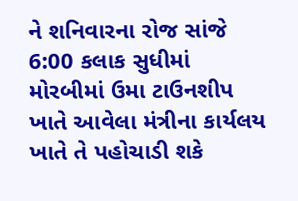ને શનિવારના રોજ સાંજે 6:00 કલાક સુધીમાં મોરબીમાં ઉમા ટાઉનશીપ ખાતે આવેલા મંત્રીના કાર્યલય ખાતે તે પહોચાડી શકે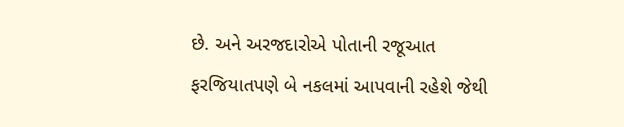છે. અને અરજદારોએ પોતાની રજૂઆત ફરજિયાતપણે બે નકલમાં આપવાની રહેશે જેથી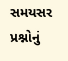સમયસર પ્રશ્નોનું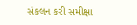સંકલન કરી સમીક્ષા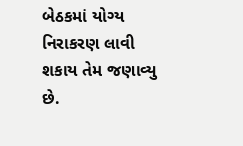બેઠકમાં યોગ્ય નિરાકરણ લાવી શકાય તેમ જણાવ્યુ છે.